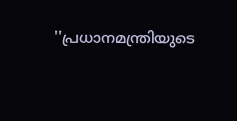''പ്രധാനമന്ത്രിയുടെ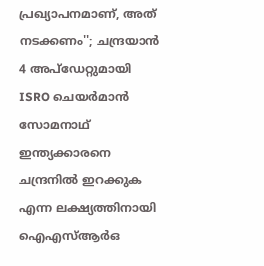പ്രഖ്യാപനമാണ്, അത് നടക്കണം''; ചന്ദ്രയാൻ 4 അപ്ഡേറ്റുമായി ISRO ചെയർമാൻ സോമനാഥ്
ഇന്ത്യക്കാരനെ ചന്ദ്രനിൽ ഇറക്കുക എന്ന ലക്ഷ്യത്തിനായി ഐഎസ്ആർഒ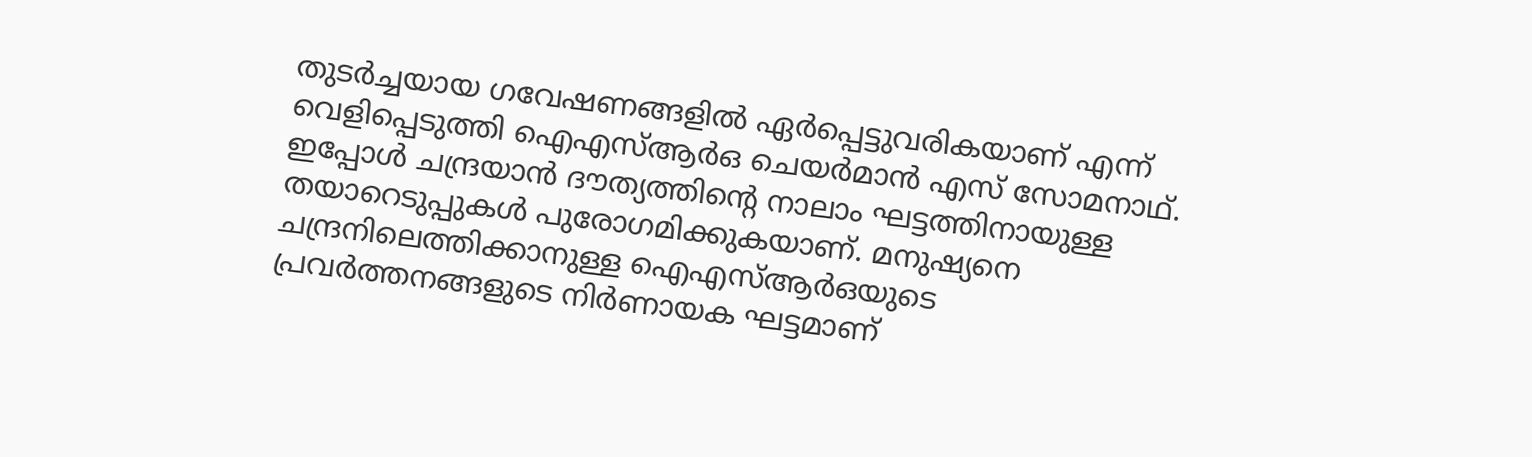തുടർച്ചയായ ഗവേഷണങ്ങളിൽ ഏർപ്പെട്ടുവരികയാണ് എന്ന് വെളിപ്പെടുത്തി ഐഎസ്ആർഒ ചെയർമാൻ എസ് സോമനാഥ്. ഇപ്പോൾ ചന്ദ്രയാൻ ദൗത്യത്തിന്റെ നാലാം ഘട്ടത്തിനായുള്ള തയാറെടുപ്പുകൾ പുരോഗമിക്കുകയാണ്. മനുഷ്യനെ ചന്ദ്രനിലെത്തിക്കാനുള്ള ഐഎസ്ആർഒയുടെ പ്രവർത്തനങ്ങളുടെ നിർണായക ഘട്ടമാണ്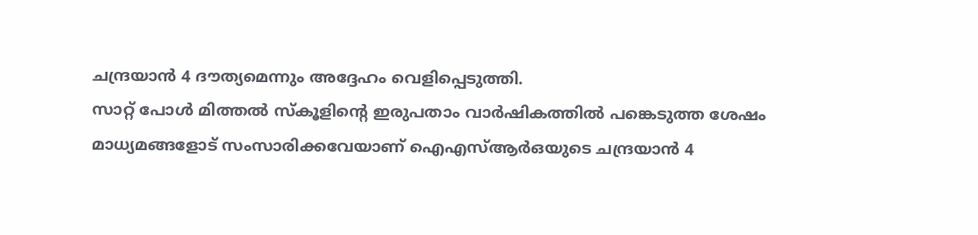ചന്ദ്രയാൻ 4 ദൗത്യമെന്നും അദ്ദേഹം വെളിപ്പെടുത്തി.
സാറ്റ് പോൾ മിത്തൽ സ്കൂളിൻ്റെ ഇരുപതാം വാർഷികത്തിൽ പങ്കെടുത്ത ശേഷം മാധ്യമങ്ങളോട് സംസാരിക്കവേയാണ് ഐഎസ്ആർഒയുടെ ചന്ദ്രയാൻ 4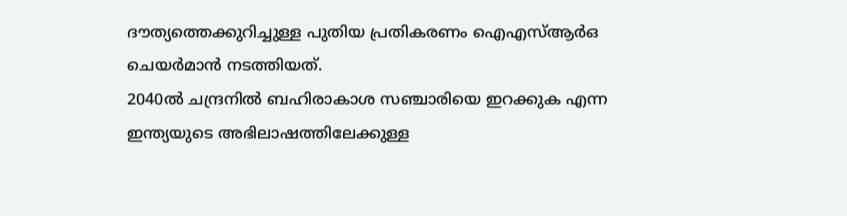ദൗത്യത്തെക്കുറിച്ചുള്ള പുതിയ പ്രതികരണം ഐഎസ്ആർഒ ചെയർമാൻ നടത്തിയത്.
2040ൽ ചന്ദ്രനിൽ ബഹിരാകാശ സഞ്ചാരിയെ ഇറക്കുക എന്ന ഇന്ത്യയുടെ അഭിലാഷത്തിലേക്കുള്ള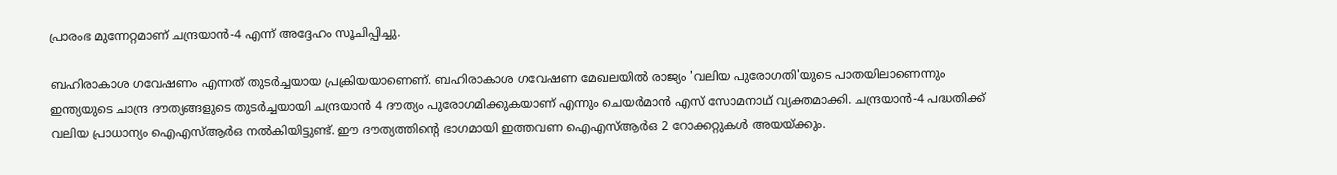പ്രാരംഭ മുന്നേറ്റമാണ് ചന്ദ്രയാൻ-4 എന്ന് അദ്ദേഹം സൂചിപ്പിച്ചു.

ബഹിരാകാശ ഗവേഷണം എന്നത് തുടർച്ചയായ പ്രക്രിയയാണെണ്. ബഹിരാകാശ ഗവേഷണ മേഖലയിൽ രാജ്യം 'വലിയ പുരോഗതി'യുടെ പാതയിലാണെന്നും ഇന്ത്യയുടെ ചാന്ദ്ര ദൗത്യങ്ങളുടെ തുടർച്ചയായി ചന്ദ്രയാൻ 4 ദൗത്യം പുരോഗമിക്കുകയാണ് എന്നും ചെയർമാൻ എസ് സോമനാഥ് വ്യക്തമാക്കി. ചന്ദ്രയാൻ-4 പദ്ധതിക്ക് വലിയ പ്രാധാന്യം ഐഎസ്ആർഒ നൽകിയിട്ടുണ്ട്. ഈ ദൗത്യത്തിന്റെ ഭാഗമായി ഇത്തവണ ഐഎസ്ആർഒ 2 റോക്കറ്റുകൾ അയയ്ക്കും.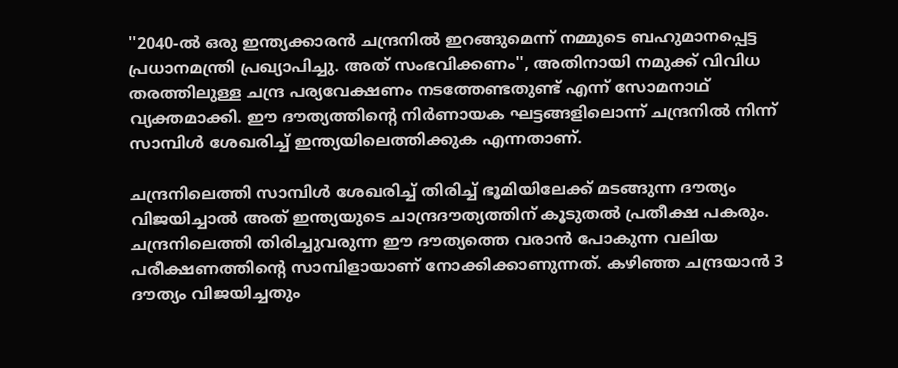''2040-ൽ ഒരു ഇന്ത്യക്കാരൻ ചന്ദ്രനിൽ ഇറങ്ങുമെന്ന് നമ്മുടെ ബഹുമാനപ്പെട്ട പ്രധാനമന്ത്രി പ്രഖ്യാപിച്ചു. അത് സംഭവിക്കണം'', അതിനായി നമുക്ക് വിവിധ തരത്തിലുള്ള ചന്ദ്ര പര്യവേക്ഷണം നടത്തേണ്ടതുണ്ട് എന്ന് സോമനാഥ് വ്യക്തമാക്കി. ഈ ദൗത്യത്തിന്റെ നിർണായക ഘട്ടങ്ങളിലൊന്ന് ചന്ദ്രനിൽ നിന്ന് സാമ്പിൾ ശേഖരിച്ച് ഇന്ത്യയിലെത്തിക്കുക എന്നതാണ്.

ചന്ദ്രനിലെത്തി സാമ്പിൾ ശേഖരിച്ച് തിരിച്ച് ഭൂമിയിലേക്ക് മടങ്ങുന്ന ദൗത്യം വിജയിച്ചാൽ അത് ഇന്ത്യയുടെ ചാന്ദ്രദൗത്യത്തിന് കൂടുതൽ പ്രതീക്ഷ പകരും. ചന്ദ്രനിലെത്തി തിരിച്ചുവരുന്ന ഈ ദൗത്യത്തെ വരാൻ പോകുന്ന വലിയ പരീക്ഷണത്തിന്റെ സാമ്പിളായാണ് നോക്കിക്കാണുന്നത്. കഴിഞ്ഞ ചന്ദ്രയാൻ 3 ദൗത്യം വിജയിച്ചതും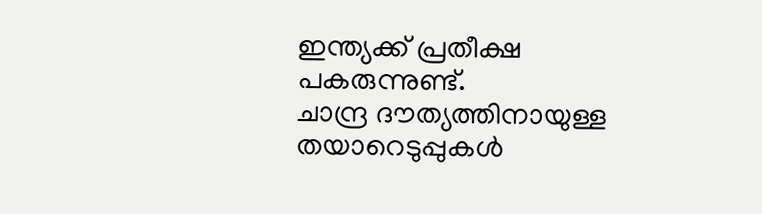ഇന്ത്യക്ക് പ്രതീക്ഷ പകരുന്നുണ്ട്.
ചാന്ദ്ര ദൗത്യത്തിനായുള്ള തയാറെടുപ്പുകൾ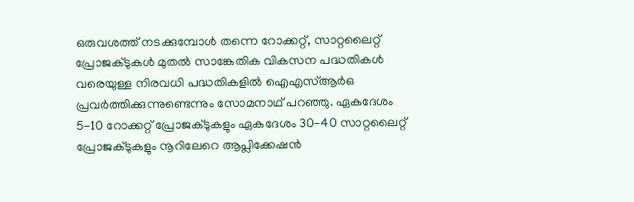ഒരുവശത്ത് നടക്കുമ്പോൾ തന്നെ റോക്കറ്റ്, സാറ്റലൈറ്റ് പ്രോജക്ടുകൾ മുതൽ സാങ്കേതിക വികസന പദ്ധതികൾ വരെയുള്ള നിരവധി പദ്ധതികളിൽ ഐഎസ്ആർഒ പ്രവർത്തിക്കുന്നുണ്ടെന്നും സോമനാഥ് പറഞ്ഞു. ഏകദേശം 5-10 റോക്കറ്റ് പ്രോജക്ടുകളും ഏകദേശം 30-40 സാറ്റലൈറ്റ് പ്രോജക്ടുകളും നൂറിലേറെ ആപ്ലിക്കേഷൻ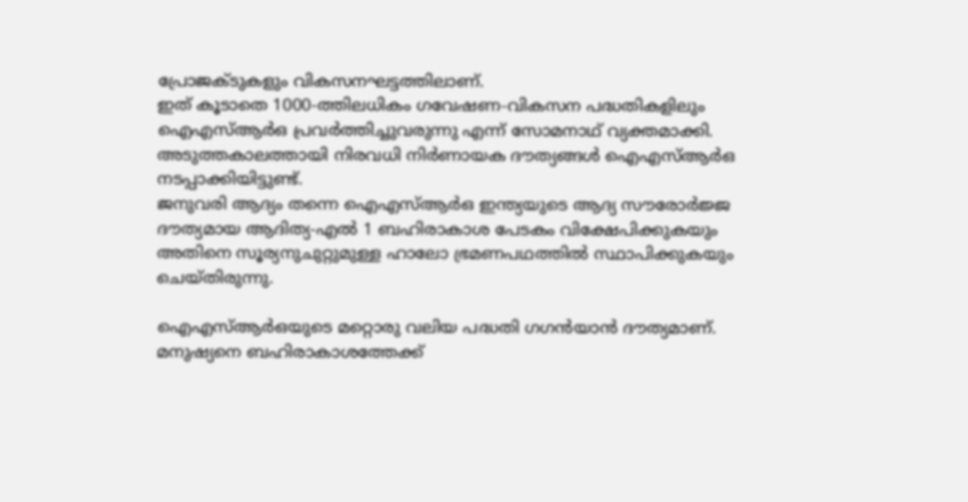പ്രോജക്ടുകളും വികസനഘട്ടത്തിലാണ്.
ഇത് കൂടാതെ 1000-ത്തിലധികം ഗവേഷണ-വികസന പദ്ധതികളിലും ഐഎസ്ആർഒ പ്രവർത്തിച്ചുവരുന്നു എന്ന് സോമനാഥ് വ്യക്തമാക്കി. അടുത്തകാലത്തായി നിരവധി നിർണായക ദൗത്യങ്ങൾ ഐഎസ്ആർഒ നടപ്പാക്കിയിട്ടുണ്ട്.
ജനുവരി ആദ്യം തന്നെ ഐഎസ്ആർഒ ഇന്ത്യയുടെ ആദ്യ സൗരോർജ്ജ ദൗത്യമായ ആദിത്യ-എൽ 1 ബഹിരാകാശ പേടകം വിക്ഷേപിക്കുകയും അതിനെ സൂര്യനുചുറ്റുമുള്ള ഹാലോ ഭ്രമണപഥത്തിൽ സ്ഥാപിക്കുകയും ചെയ്തിരുന്നു.

ഐഎസ്ആർഒയുടെ മറ്റൊരു വലിയ പദ്ധതി ഗഗൻയാൻ ദൗത്യമാണ്. മനുഷ്യനെ ബഹിരാകാശത്തേക്ക്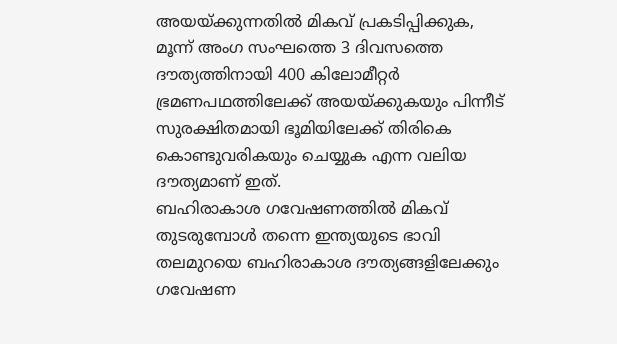അയയ്ക്കുന്നതിൽ മികവ് പ്രകടിപ്പിക്കുക, മൂന്ന് അംഗ സംഘത്തെ 3 ദിവസത്തെ ദൗത്യത്തിനായി 400 കിലോമീറ്റർ ഭ്രമണപഥത്തിലേക്ക് അയയ്ക്കുകയും പിന്നീട് സുരക്ഷിതമായി ഭൂമിയിലേക്ക് തിരികെ കൊണ്ടുവരികയും ചെയ്യുക എന്ന വലിയ ദൗത്യമാണ് ഇത്.
ബഹിരാകാശ ഗവേഷണത്തിൽ മികവ് തുടരുമ്പോൾ തന്നെ ഇന്ത്യയുടെ ഭാവി തലമുറയെ ബഹിരാകാശ ദൗത്യങ്ങളിലേക്കും ഗവേഷണ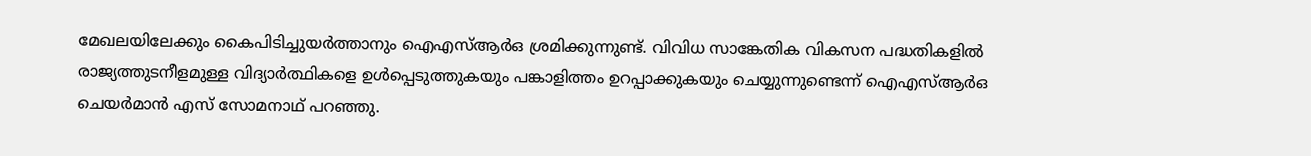മേഖലയിലേക്കും കൈപിടിച്ചുയർത്താനും ഐഎസ്ആർഒ ശ്രമിക്കുന്നുണ്ട്. വിവിധ സാങ്കേതിക വികസന പദ്ധതികളിൽ രാജ്യത്തുടനീളമുള്ള വിദ്യാർത്ഥികളെ ഉൾപ്പെടുത്തുകയും പങ്കാളിത്തം ഉറപ്പാക്കുകയും ചെയ്യുന്നുണ്ടെന്ന് ഐഎസ്ആർഒ ചെയർമാൻ എസ് സോമനാഥ് പറഞ്ഞു.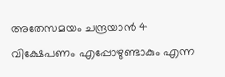അതേസമയം ചന്ദ്രയാൻ 4 വിക്ഷേപണം എപ്പോഴുണ്ടാകും എന്ന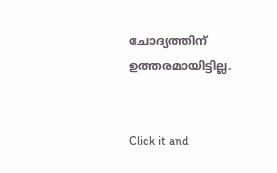ചോദ്യത്തിന് ഉത്തരമായിട്ടില്ല.


Click it and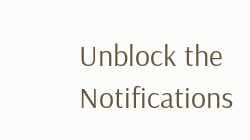Unblock the Notifications